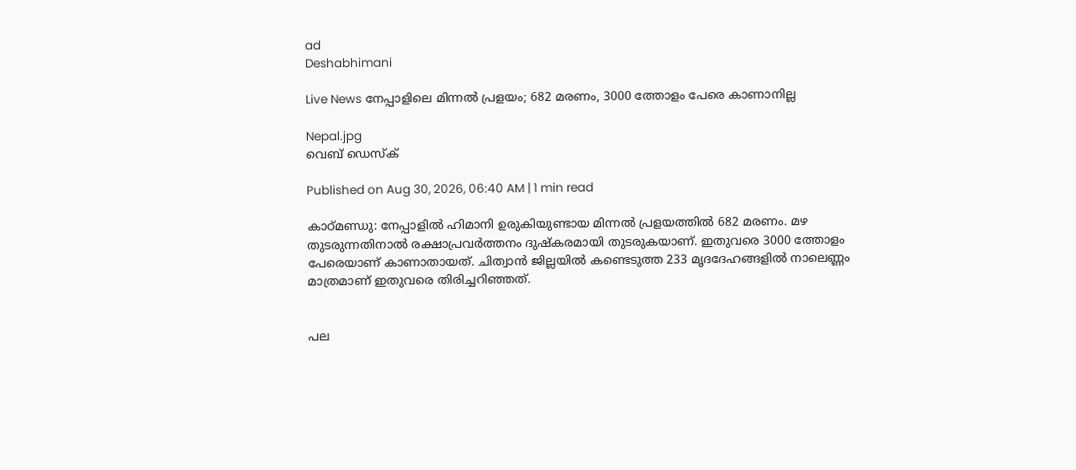ad
Deshabhimani

Live News നേപ്പാളിലെ മിന്നൽ പ്രളയം; 682 മരണം, 3000 ത്തോളം പേരെ കാണാനില്ല

Nepal.jpg
വെബ് ഡെസ്ക്

Published on Aug 30, 2026, 06:40 AM | 1 min read

കാഠ്മണ്ഡു: നേപ്പാളിൽ ഹിമാനി ഉരുകിയുണ്ടായ മിന്നൽ പ്രളയത്തിൽ 682 മരണം. മഴ തുടരുന്നതിനാൽ രക്ഷാപ്രവർത്തനം ദുഷ്കരമായി തുടരുകയാണ്. ഇതുവരെ 3000 ത്തോളം പേരെയാണ് കാണാതായത്. ചിത്വാൻ ജില്ലയിൽ കണ്ടെടുത്ത 233 മൃദദേഹങ്ങളിൽ നാലെണ്ണം മാത്രമാണ് ഇതുവരെ തിരിച്ചറിഞ്ഞത്.


പല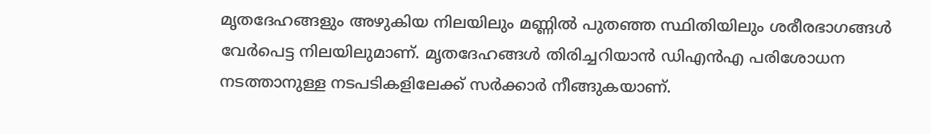മൃതദേഹങ്ങളും അഴുകിയ നിലയിലും മണ്ണിൽ പുതഞ്ഞ സ്ഥിതിയിലും ശരീരഭാഗങ്ങൾ വേർപെട്ട നിലയിലുമാണ്. മൃതദേഹങ്ങൾ തിരിച്ചറിയാൻ ഡിഎൻഎ പരിശോധന നടത്താനുള്ള നടപടികളിലേക്ക് സർക്കാർ നീങ്ങുകയാണ്.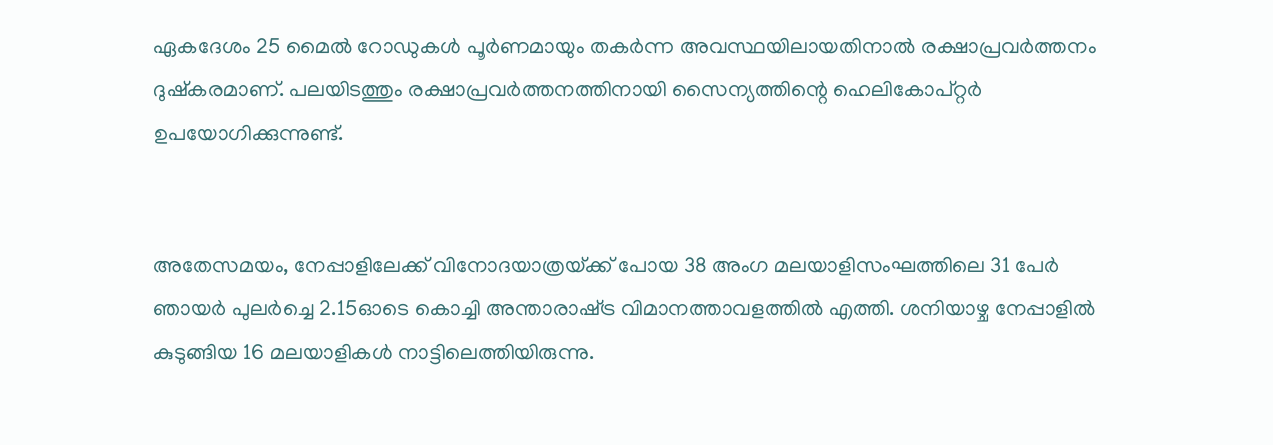ഏകദേശം 25 മൈൽ റോഡുകൾ പൂർണമായും തകർന്ന അവസ്ഥയിലായതിനാൽ രക്ഷാപ്രവർത്തനം ദുഷ്കരമാണ്. പലയിടത്തും രക്ഷാപ്രവർത്തനത്തിനായി സൈന്യത്തിന്റെ ഹെലികോപ്റ്റർ ഉപയോഗിക്കുന്നുണ്ട്.


അതേസമയം, നേപ്പാളിലേക്ക്‌ വിനോദയാത്രയ്‌ക്ക്‌ പോയ 38 അംഗ മലയാളിസംഘത്തിലെ 31 പേർ ഞായർ പുലർച്ചെ 2.15ഓടെ കൊച്ചി അന്താരാഷ്‌ട്ര വിമാനത്താവളത്തിൽ എത്തി. ശനിയാഴ്ച നേപ്പാളിൽ കുടുങ്ങിയ 16 മലയാളികൾ നാട്ടിലെത്തിയിരുന്നു.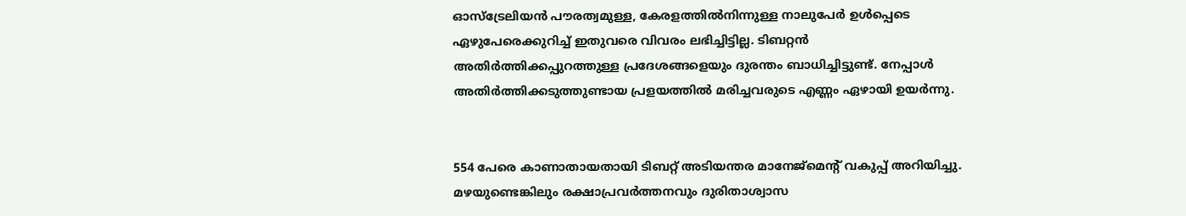ഓസ്ട്രേലിയൻ പൗരത്വമുള്ള, കേരളത്തിൽനിന്നുള്ള നാലുപേർ ഉൾപ്പെടെ ഏഴുപേരെക്കുറിച്ച് ഇതുവരെ വിവരം ലഭിച്ചിട്ടില്ല. ടിബറ്റൻ അതിർത്തിക്കപ്പുറത്തുള്ള പ്രദേശങ്ങളെയും ദുരന്തം ബാധിച്ചിട്ടുണ്ട്. നേപ്പാൾ അതിർത്തിക്കടുത്തുണ്ടായ പ്രളയത്തിൽ മരിച്ചവരുടെ എണ്ണം ഏഴായി ഉയർന്നു.


554 പേരെ കാണാതായതായി ടിബറ്റ് അടിയന്തര മാനേജ്‌മെന്റ് വകുപ്പ് അറിയിച്ചു. മഴയുണ്ടെങ്കിലും രക്ഷാപ്രവർത്തനവും ദുരിതാശ്വാസ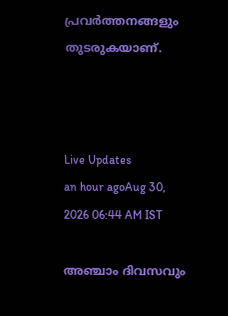പ്രവർത്തനങ്ങളും തുടരുകയാണ്.



Live Updates
an hour agoAug 30, 2026 06:44 AM IST

അഞ്ചാം ദിവസവും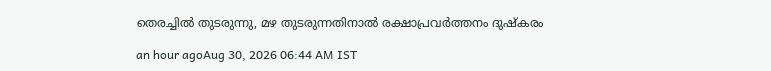തെരച്ചിൽ തുടരുന്നു, മഴ തുടരുന്നതിനാൽ രക്ഷാപ്രവർത്തനം ദുഷ്കരം

an hour agoAug 30, 2026 06:44 AM IST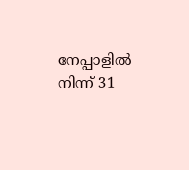നേപ്പാളിൽ നിന്ന്‌ 31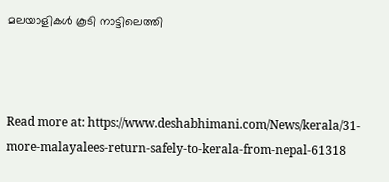മലയാളികൾ കൂടി നാട്ടിലെത്തി



Read more at: https://www.deshabhimani.com/News/kerala/31-more-malayalees-return-safely-to-kerala-from-nepal-61318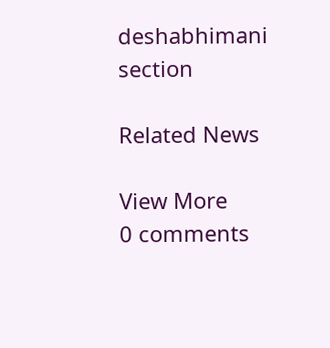deshabhimani section

Related News

View More
0 comments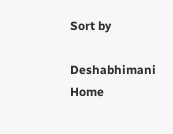Sort by

Deshabhimani
Home